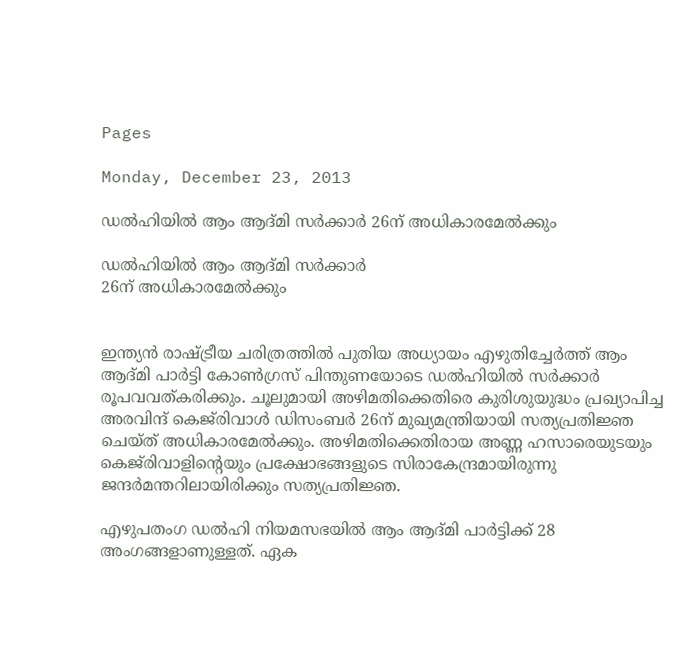Pages

Monday, December 23, 2013

ഡല്‍ഹിയില്‍ ആം ആദ്മി സര്‍ക്കാര്‍ 26ന് അധികാരമേല്‍ക്കും

ഡല്‍ഹിയില്‍ ആം ആദ്മി സര്‍ക്കാര്‍
26ന് അധികാരമേല്‍ക്കും


ഇന്ത്യന്‍ രാഷ്ട്രീയ ചരിത്രത്തില്‍ പുതിയ അധ്യായം എഴുതിച്ചേര്‍ത്ത് ആം ആദ്മി പാര്‍ട്ടി കോണ്‍ഗ്രസ് പിന്തുണയോടെ ഡല്‍ഹിയില്‍ സര്‍ക്കാര്‍ രൂപവവത്കരിക്കും. ചൂലുമായി അഴിമതിക്കെതിരെ കുരിശുയുദ്ധം പ്രഖ്യാപിച്ച അരവിന്ദ് കെജ്‌രിവാള്‍ ഡിസംബര്‍ 26ന് മുഖ്യമന്ത്രിയായി സത്യപ്രതിജ്ഞ ചെയ്ത് അധികാരമേല്‍ക്കും. അഴിമതിക്കെതിരായ അണ്ണ ഹസാരെയുടയും കെജ്‌രിവാളിന്റെയും പ്രക്ഷോഭങ്ങളുടെ സിരാകേന്ദ്രമായിരുന്നു ജന്ദര്‍മന്തറിലായിരിക്കും സത്യപ്രതിജ്ഞ.

എഴുപതംഗ ഡല്‍ഹി നിയമസഭയില്‍ ആം ആദ്മി പാര്‍ട്ടിക്ക് 28 അംഗങ്ങളാണുള്ളത്. ഏക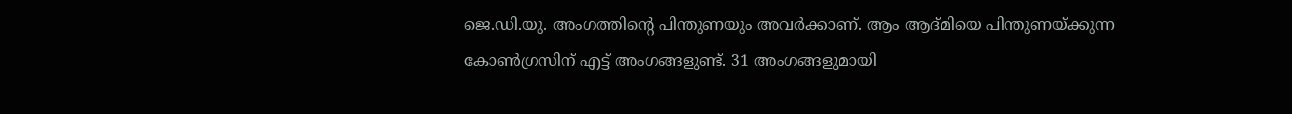ജെ.ഡി.യു. അംഗത്തിന്റെ പിന്തുണയും അവര്‍ക്കാണ്. ആം ആദ്മിയെ പിന്തുണയ്ക്കുന്ന കോണ്‍ഗ്രസിന് എട്ട് അംഗങ്ങളുണ്ട്. 31 അംഗങ്ങളുമായി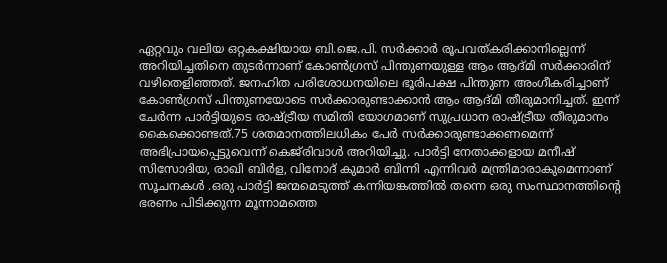ഏറ്റവും വലിയ ഒറ്റകക്ഷിയായ ബി.ജെ.പി. സര്‍ക്കാര്‍ രൂപവത്കരിക്കാനില്ലെന്ന് അറിയിച്ചതിനെ തുടര്‍ന്നാണ് കോണ്‍ഗ്രസ് പിന്തുണയുള്ള ആം ആദ്മി സര്‍ക്കാരിന് വഴിതെളിഞ്ഞത്. ജനഹിത പരിശോധനയിലെ ഭൂരിപക്ഷ പിന്തുണ അംഗീകരിച്ചാണ് കോണ്‍ഗ്രസ് പിന്തുണയോടെ സര്‍ക്കാരുണ്ടാക്കാന്‍ ആം ആദ്മി തീരുമാനിച്ചത്. ഇന്ന് ചേര്‍ന്ന പാര്‍ട്ടിയുടെ രാഷ്ട്രീയ സമിതി യോഗമാണ് സുപ്രധാന രാഷ്ട്രീയ തീരുമാനം കൈക്കൊണ്ടത്.75 ശതമാനത്തിലധികം പേര്‍ സര്‍ക്കാരുണ്ടാക്കണമെന്ന് അഭിപ്രായപ്പെട്ടുവെന്ന് കെജ്‌രിവാള്‍ അറിയിച്ചു. പാര്‍ട്ടി നേതാക്കളായ മനീഷ് സിസോദിയ, രാഖി ബിര്‍ള, വിനോദ് കുമാര്‍ ബിന്നി എന്നിവര്‍ മന്ത്രിമാരാകുമെന്നാണ് സൂചനകള്‍ .ഒരു പാര്‍ട്ടി ജന്മമെടുത്ത് കന്നിയങ്കത്തില്‍ തന്നെ ഒരു സംസ്ഥാനത്തിന്റെ ഭരണം പിടിക്കുന്ന മൂന്നാമത്തെ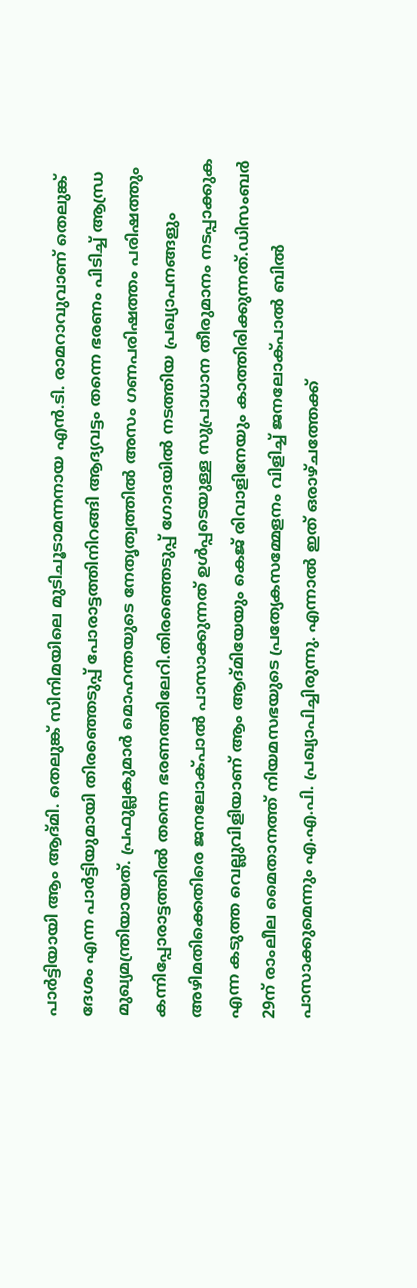പാര്‍ട്ടിയായി ആം ആദ്മി. തെലുങ്ക് സിനിമയിലെ മുടിചൂടാമന്നനായ എന്‍.ടി. രാമറാവുവാണ് തെലുങ്ക് ദേശം എന്ന പാര്‍ട്ടിയുമായി തിരഞ്ഞെടുപ്പ് പോരാട്ടത്തിനിറങ്ങി ആദ്യവട്ടം തന്നെ ഭരണം പിടിച്ച് ആന്ധ്ര മുഖ്യമന്ത്രിയായത്. പ്രഫുല്ലകുമാര്‍ മൊഹന്തയുടെ നേതൃത്വത്തില്‍ അസം ഗണപരിഷത്തം പരിഷത്തും കന്നിപ്പോരാട്ടത്തില്‍ തന്നെ ഭരണത്തിലേറി.തിരഞ്ഞെടുപ്പ് ഗോദയില്‍ നടത്തിയ പ്രഖ്യാപനങ്ങളും അഴിമതിക്കെതിരെ ജനലോക്പാല്‍ പാസാക്കുന്നത് ഉള്‍പ്പടെയുള്ള സുപ്രാധാന തീരുമാനം നടപ്പാക്കുക എന്ന കടുത്ത വെല്ലുവിളിയാണ് ആം ആദ്മിയേയും കെജ് രിവാളിനേയും കാത്തിരിക്കുന്നത്.ഡിസംബര്‍ 29ന് രാംലീല മൈതാനത്ത് നിയമസഭയുടെ പ്രത്യേകസമ്മേളനം വിളിച്ച് ജനലോക്പാല്‍ ബില്‍ പാസാക്കുമെന്നും എ.എ.പി. പ്രഖ്യാപിച്ചിരുന്നു. എന്നാല്‍ ഇത് ഒരാഴ്ചത്തേക്ക്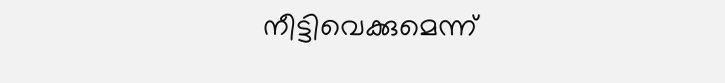നീട്ടിവെക്കുമെന്ന്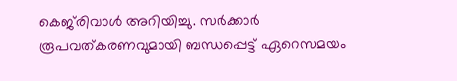കെജ്‌രിവാള്‍ അറിയിച്ചു. സര്‍ക്കാര്‍ രൂപവത്കരണവുമായി ബന്ധപ്പെട്ട് ഏറെസമയം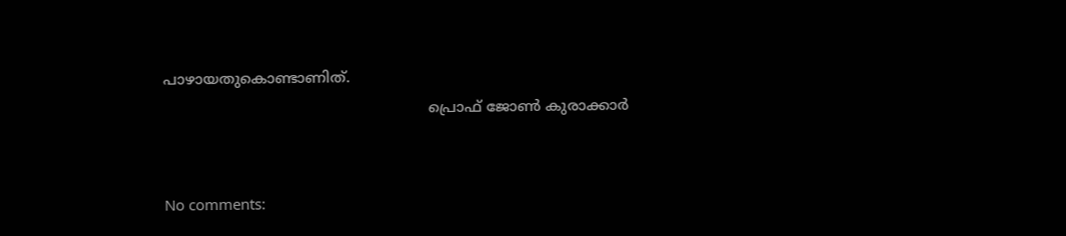പാഴായതുകൊണ്ടാണിത്.
                                                         പ്രൊഫ്‌ ജോണ്‍ കുരാക്കാർ


No comments: